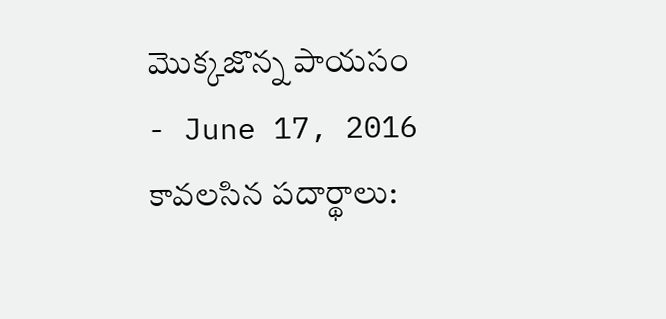మొక్కజొన్న పాయసం
- June 17, 2016
కావలసిన పదార్థాలు: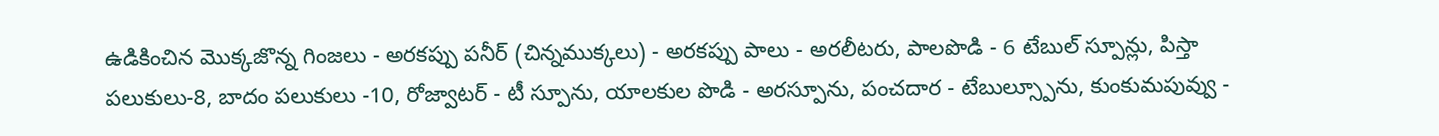ఉడికించిన మొక్కజొన్న గింజలు - అరకప్పు పనీర్ (చిన్నముక్కలు) - అరకప్పు పాలు - అరలీటరు, పాలపొడి - 6 టేబుల్ స్పూన్లు, పిస్తా
పలుకులు-8, బాదం పలుకులు -10, రోజ్వాటర్ - టీ స్పూను, యాలకుల పొడి - అరస్పూను, పంచదార - టేబుల్స్పూను, కుంకుమపువ్వు -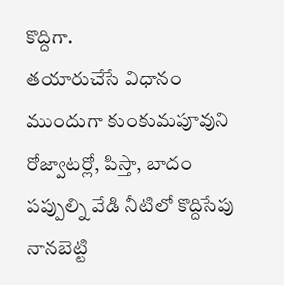కొద్దిగా.
తయారుచేసే విధానం
ముందుగా కుంకుమపూవుని రోజ్వాటర్లో, పిస్తా, బాదం పప్పుల్ని వేడి నీటిలో కొద్దిసేపు నానబెట్టి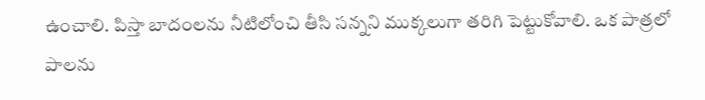ఉంచాలి. పిస్తా బాదంలను నీటిలోంచి తీసి సన్నని ముక్కలుగా తరిగి పెట్టుకోవాలి. ఒక పాత్రలో పాలను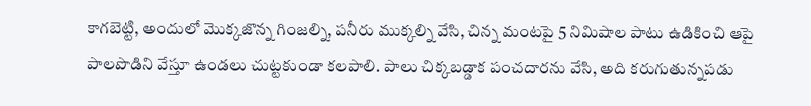కాగబెట్టి, అందులో మొక్కజొన్న గింజల్ని, పనీరు ముక్కల్ని వేసి, చిన్న మంటపై 5 నిమిషాల పాటు ఉడికించి ఆపై పాలపొడిని వేస్తూ ఉండలు చుట్టకుండా కలపాలి. పాలు చిక్కబడ్డాక పంచదారను వేసి, అది కరుగుతున్నపడు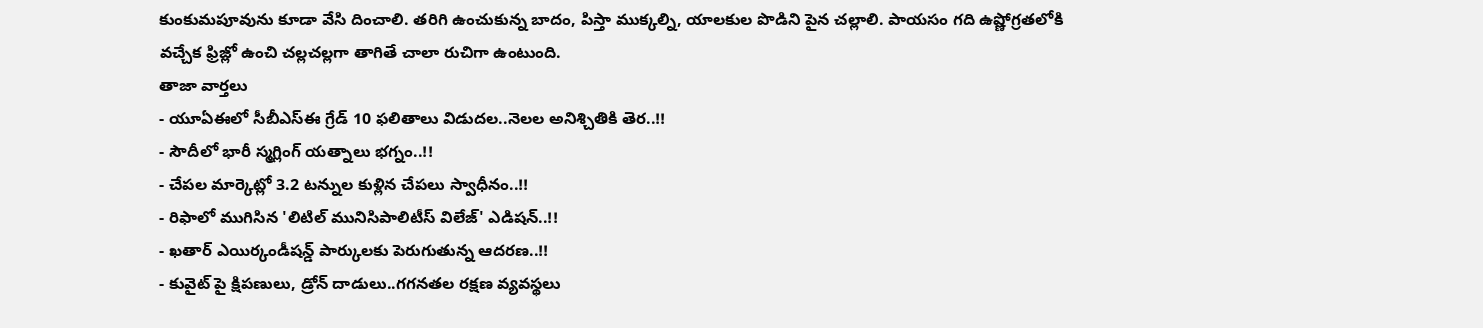కుంకుమపూవును కూడా వేసి దించాలి. తరిగి ఉంచుకున్న బాదం, పిస్తా ముక్కల్ని, యాలకుల పొడిని పైన చల్లాలి. పాయసం గది ఉష్ణోగ్రతలోకి వచ్చేక ఫ్రిజ్లో ఉంచి చల్లచల్లగా తాగితే చాలా రుచిగా ఉంటుంది.
తాజా వార్తలు
- యూఏఈలో సీబీఎస్ఈ గ్రేడ్ 10 ఫలితాలు విడుదల..నెలల అనిశ్చితికి తెర..!!
- సౌదీలో భారీ స్మగ్లింగ్ యత్నాలు భగ్నం..!!
- చేపల మార్కెట్లో 3.2 టన్నుల కుళ్లిన చేపలు స్వాధీనం..!!
- రిఫాలో ముగిసిన 'లిటిల్ మునిసిపాలిటీస్ విలేజ్' ఎడిషన్..!!
- ఖతార్ ఎయిర్కండీషన్డ్ పార్కులకు పెరుగుతున్న ఆదరణ..!!
- కువైట్ పై క్షిపణులు, డ్రోన్ దాడులు..గగనతల రక్షణ వ్యవస్థలు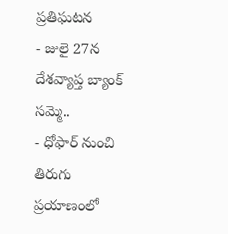ప్రతిఘటన
- జులై 27న దేశవ్యాప్త బ్యాంక్ సమ్మె..
- ధోఫార్ నుంచి తిరుగు ప్రయాణంలో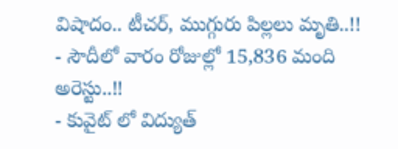విషాదం.. టీచర్, ముగ్గురు పిల్లలు మృతి..!!
- సౌదీలో వారం రోజుల్లో 15,836 మంది అరెస్టు..!!
- కువైట్ లో విద్యుత్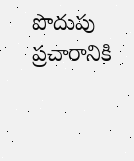పొదుపు ప్రచారానికి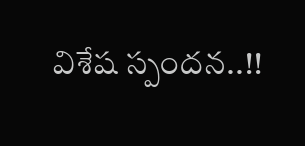విశేష స్పందన..!!